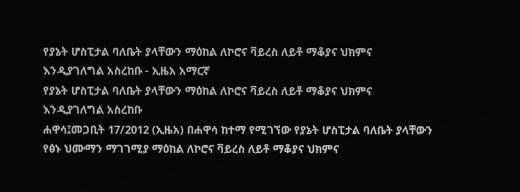የያኔት ሆስፒታል ባለቤት ያላቸውን ማዕከል ለኮሮና ቫይረስ ለይቶ ማቆያና ህክምና እንዲያገለግል አስረከቡ - ኢዜአ አማርኛ
የያኔት ሆስፒታል ባለቤት ያላቸውን ማዕከል ለኮሮና ቫይረስ ለይቶ ማቆያና ህክምና እንዲያገለግል አስረከቡ
ሐዋሳ፤መጋቢት 17/2012 (ኢዜአ) በሐዋሳ ከተማ የሚገኘው የያኔት ሆስፒታል ባለቤት ያላቸውን የፅኑ ህሙማን ማገገሚያ ማዕከል ለኮሮና ቫይረስ ለይቶ ማቆያና ህክምና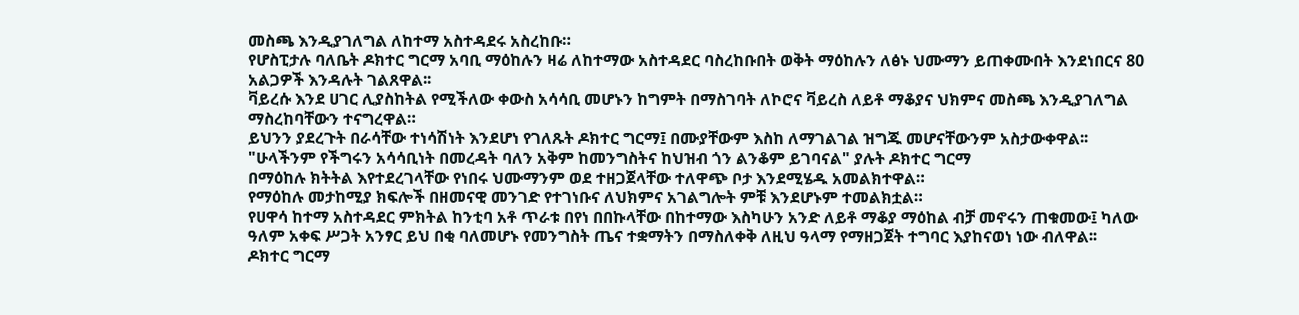መስጫ እንዲያገለግል ለከተማ አስተዳደሩ አስረከቡ።
የሆስፒታሉ ባለቤት ዶክተር ግርማ አባቢ ማዕከሉን ዛሬ ለከተማው አስተዳደር ባስረከቡበት ወቅት ማዕከሉን ለፅኑ ህሙማን ይጠቀሙበት እንደነበርና 80 አልጋዎች እንዳሉት ገልጸዋል፡፡
ቫይረሱ እንደ ሀገር ሊያስከትል የሚችለው ቀውስ አሳሳቢ መሆኑን ከግምት በማስገባት ለኮሮና ቫይረስ ለይቶ ማቆያና ህክምና መስጫ እንዲያገለግል ማስረከባቸውን ተናግረዋል።
ይህንን ያደረጉት በራሳቸው ተነሳሽነት እንደሆነ የገለጹት ዶክተር ግርማ፤ በሙያቸውም እስከ ለማገልገል ዝግጁ መሆናቸውንም አስታውቀዋል፡፡
"ሁላችንም የችግሩን አሳሳቢነት በመረዳት ባለን አቅም ከመንግስትና ከህዝብ ጎን ልንቆም ይገባናል" ያሉት ዶክተር ግርማ
በማዕከሉ ክትትል እየተደረገላቸው የነበሩ ህሙማንም ወደ ተዘጋጀላቸው ተለዋጭ ቦታ እንደሚሄዱ አመልክተዋል።
የማዕከሉ መታከሚያ ክፍሎች በዘመናዊ መንገድ የተገነቡና ለህክምና አገልግሎት ምቹ እንደሆኑም ተመልክቷል።
የሀዋሳ ከተማ አስተዳደር ምክትል ከንቲባ አቶ ጥራቱ በየነ በበኩላቸው በከተማው እስካሁን አንድ ለይቶ ማቆያ ማዕከል ብቻ መኖሩን ጠቁመው፤ ካለው ዓለም አቀፍ ሥጋት አንፃር ይህ በቂ ባለመሆኑ የመንግስት ጤና ተቋማትን በማስለቀቅ ለዚህ ዓላማ የማዘጋጀት ተግባር እያከናወነ ነው ብለዋል፡፡
ዶክተር ግርማ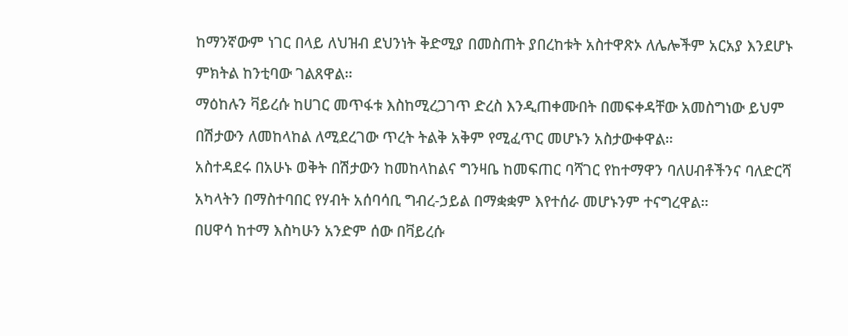ከማንኛውም ነገር በላይ ለህዝብ ደህንነት ቅድሚያ በመስጠት ያበረከቱት አስተዋጽኦ ለሌሎችም አርአያ እንደሆኑ ምክትል ከንቲባው ገልጸዋል።
ማዕከሉን ቫይረሱ ከሀገር መጥፋቱ እስከሚረጋገጥ ድረስ እንዲጠቀሙበት በመፍቀዳቸው አመስግነው ይህም በሽታውን ለመከላከል ለሚደረገው ጥረት ትልቅ አቅም የሚፈጥር መሆኑን አስታውቀዋል።
አስተዳደሩ በአሁኑ ወቅት በሽታውን ከመከላከልና ግንዛቤ ከመፍጠር ባሻገር የከተማዋን ባለሀብቶችንና ባለድርሻ አካላትን በማስተባበር የሃብት አሰባሳቢ ግብረ-ኃይል በማቋቋም እየተሰራ መሆኑንም ተናግረዋል።
በሀዋሳ ከተማ እስካሁን አንድም ሰው በቫይረሱ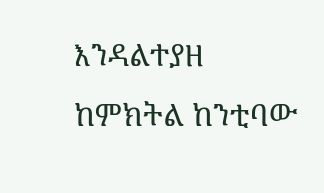እንዳልተያዘ ከምክትል ከንቲባው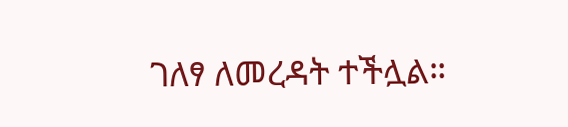ገለፃ ለመረዳት ተችሏል።